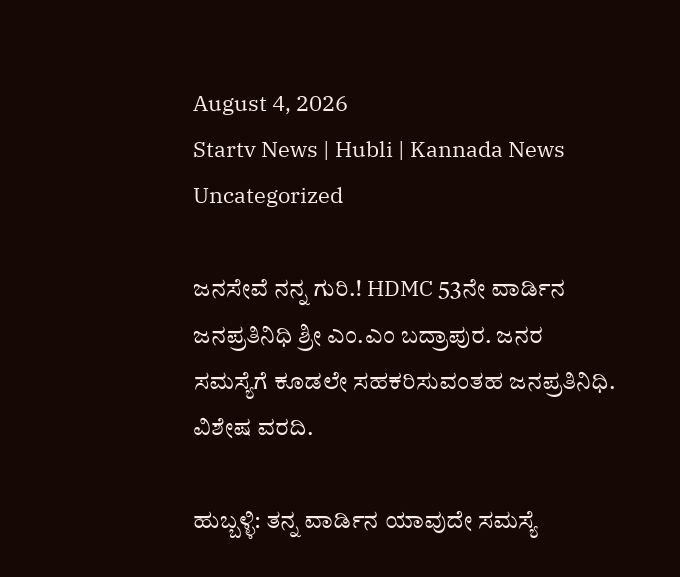August 4, 2026
Startv News | Hubli | Kannada News
Uncategorized

ಜನಸೇವೆ ನನ್ನ ಗುರಿ.! HDMC 53ನೇ ವಾರ್ಡಿನ ಜನಪ್ರತಿನಿಧಿ ಶ್ರೀ ಎಂ.ಎಂ ಬದ್ರಾಪುರ. ಜನರ ಸಮಸ್ಯೆಗೆ ಕೂಡಲೇ ಸಹಕರಿಸುವಂತಹ ಜನಪ್ರತಿನಿಧಿ. ವಿಶೇಷ ವರದಿ.

ಹುಬ್ಬಳ್ಳಿ: ತನ್ನ ವಾರ್ಡಿನ ಯಾವುದೇ ಸಮಸ್ಯೆ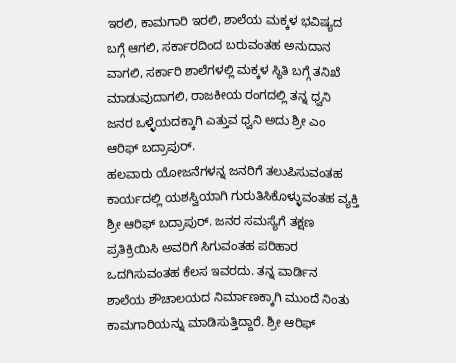ಇರಲಿ, ಕಾಮಗಾರಿ ಇರಲಿ, ಶಾಲೆಯ ಮಕ್ಕಳ ಭವಿಷ್ಯದ ಬಗ್ಗೆ ಆಗಲಿ, ಸರ್ಕಾರದಿಂದ ಬರುವಂತಹ ಅನುದಾನ ವಾಗಲಿ, ಸರ್ಕಾರಿ ಶಾಲೆಗಳಲ್ಲಿ ಮಕ್ಕಳ ಸ್ಥಿತಿ ಬಗ್ಗೆ ತನಿಖೆ ಮಾಡುವುದಾಗಲಿ, ರಾಜಕೀಯ ರಂಗದಲ್ಲಿ ತನ್ನ ಧ್ವನಿ ಜನರ ಒಳ್ಳೆಯದಕ್ಕಾಗಿ ಎತ್ತುವ ಧ್ವನಿ ಅದು ಶ್ರೀ ಎಂ ಆರಿಫ್ ಬದ್ರಾಪುರ್.
ಹಲವಾರು ಯೋಜನೆಗಳನ್ನ ಜನರಿಗೆ ತಲುಪಿಸುವಂತಹ ಕಾರ್ಯದಲ್ಲಿ ಯಶಸ್ವಿಯಾಗಿ ಗುರುತಿಸಿಕೊಳ್ಳುವಂತಹ ವ್ಯಕ್ತಿ ಶ್ರೀ ಆರಿಫ್ ಬದ್ರಾಪುರ್. ಜನರ ಸಮಸ್ಯೆಗೆ ತಕ್ಷಣ ಪ್ರತಿಕ್ರಿಯಿಸಿ ಅವರಿಗೆ ಸಿಗುವಂತಹ ಪರಿಹಾರ ಒದಗಿಸುವಂತಹ ಕೆಲಸ ಇವರದು. ತನ್ನ ವಾರ್ಡಿನ ಶಾಲೆಯ ಶೌಚಾಲಯದ ನಿರ್ಮಾಣಕ್ಕಾಗಿ ಮುಂದೆ ನಿಂತು ಕಾಮಗಾರಿಯನ್ನು ಮಾಡಿಸುತ್ತಿದ್ದಾರೆ. ಶ್ರೀ ಆರಿಫ್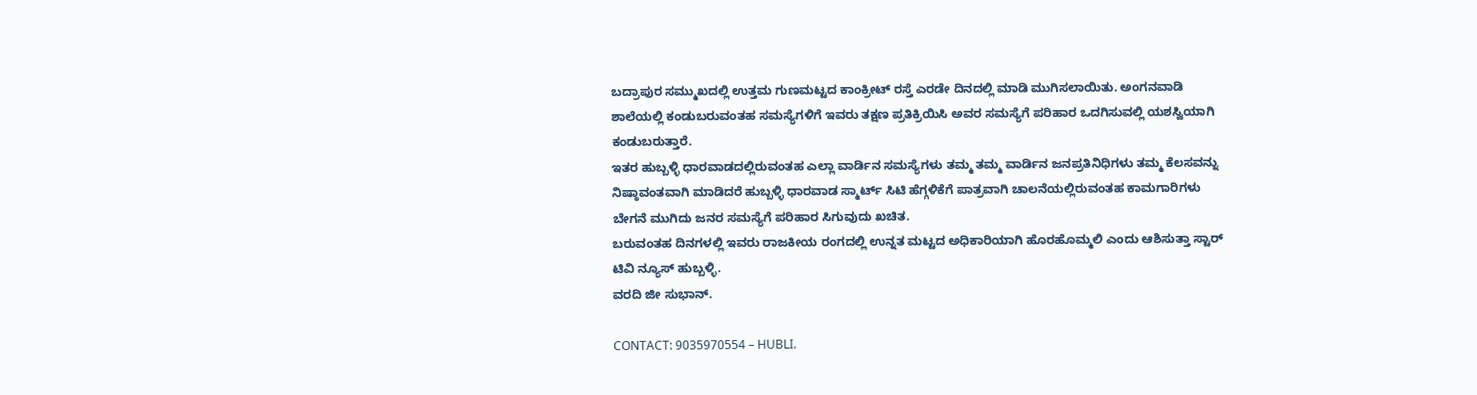ಬದ್ರಾಪುರ ಸಮ್ಮುಖದಲ್ಲಿ ಉತ್ತಮ ಗುಣಮಟ್ಟದ ಕಾಂಕ್ರೀಟ್ ರಸ್ತೆ ಎರಡೇ ದಿನದಲ್ಲಿ ಮಾಡಿ ಮುಗಿಸಲಾಯಿತು. ಅಂಗನವಾಡಿ ಶಾಲೆಯಲ್ಲಿ ಕಂಡುಬರುವಂತಹ ಸಮಸ್ಯೆಗಳಿಗೆ ಇವರು ತಕ್ಷಣ ಪ್ರತಿಕ್ರಿಯಿಸಿ ಅವರ ಸಮಸ್ಯೆಗೆ ಪರಿಹಾರ ಒದಗಿಸುವಲ್ಲಿ ಯಶಸ್ವಿಯಾಗಿ ಕಂಡುಬರುತ್ತಾರೆ.
ಇತರ ಹುಬ್ಬಳ್ಳಿ ಧಾರವಾಡದಲ್ಲಿರುವಂತಹ ಎಲ್ಲಾ ವಾರ್ಡಿನ ಸಮಸ್ಯೆಗಳು ತಮ್ಮ ತಮ್ಮ ವಾರ್ಡಿನ ಜನಪ್ರತಿನಿಧಿಗಳು ತಮ್ಮ ಕೆಲಸವನ್ನು ನಿಷ್ಠಾವಂತವಾಗಿ ಮಾಡಿದರೆ ಹುಬ್ಬಳ್ಳಿ ಧಾರವಾಡ ಸ್ಮಾರ್ಟ್ ಸಿಟಿ ಹೆಗ್ಗಳಿಕೆಗೆ ಪಾತ್ರವಾಗಿ ಚಾಲನೆಯಲ್ಲಿರುವಂತಹ ಕಾಮಗಾರಿಗಳು ಬೇಗನೆ ಮುಗಿದು ಜನರ ಸಮಸ್ಯೆಗೆ ಪರಿಹಾರ ಸಿಗುವುದು ಖಚಿತ.
ಬರುವಂತಹ ದಿನಗಳಲ್ಲಿ ಇವರು ರಾಜಕೀಯ ರಂಗದಲ್ಲಿ ಉನ್ನತ ಮಟ್ಟದ ಅಧಿಕಾರಿಯಾಗಿ ಹೊರಹೊಮ್ಮಲಿ ಎಂದು ಆಶಿಸುತ್ತಾ ಸ್ಟಾರ್ ಟಿವಿ ನ್ಯೂಸ್ ಹುಬ್ಬಳ್ಳಿ.
ವರದಿ ಜೀ ಸುಭಾನ್.

CONTACT: 9035970554 – HUBLI.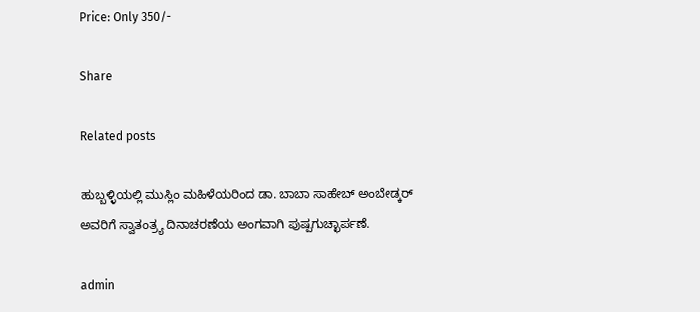Price: Only 350/-

Share

Related posts

ಹುಬ್ಬಳ್ಳಿಯಲ್ಲಿ ಮುಸ್ಲಿಂ ಮಹಿಳೆಯರಿಂದ ಡಾ. ಬಾಬಾ ಸಾಹೇಬ್ ಅಂಬೇಡ್ಕರ್ ಅವರಿಗೆ ಸ್ವಾತಂತ್ರ್ಯ ದಿನಾಚರಣೆಯ ಅಂಗವಾಗಿ ಪುಷ್ಪಗುಚ್ಛಾರ್ಪಣೆ.

admin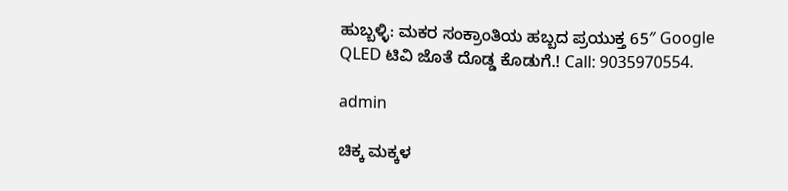ಹುಬ್ಬಳ್ಳಿ: ಮಕರ ಸಂಕ್ರಾಂತಿಯ ಹಬ್ಬದ ಪ್ರಯುಕ್ತ 65″ Google QLED ಟಿವಿ ಜೊತೆ ದೊಡ್ಡ ಕೊಡುಗೆ.! Call: 9035970554.

admin

ಚಿಕ್ಕ ಮಕ್ಕಳ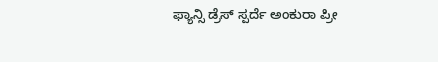ಫ್ಯಾನ್ಸಿ ಡ್ರೆಸ್ ಸ್ಪರ್ದೆ ಅಂಕುರಾ ಪ್ರೀ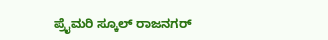ಪ್ರೈಮರಿ ಸ್ಕೂಲ್ ರಾಜನಗರ್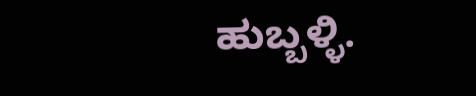ಹುಬ್ಬಳ್ಳಿ.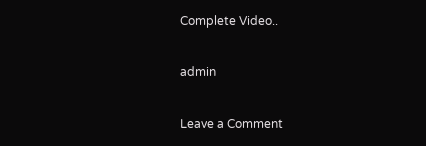Complete Video..

admin

Leave a Comment